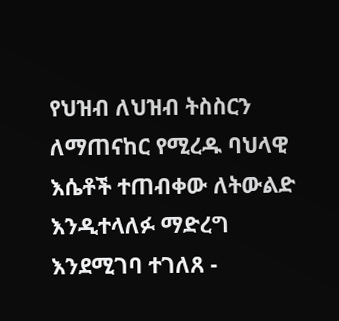የህዝብ ለህዝብ ትስስርን ለማጠናከር የሚረዱ ባህላዊ እሴቶች ተጠብቀው ለትውልድ እንዲተላለፉ ማድረግ እንደሚገባ ተገለጸ -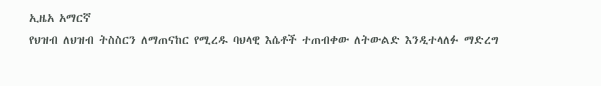ኢዜአ አማርኛ
የህዝብ ለህዝብ ትስስርን ለማጠናከር የሚረዱ ባህላዊ እሴቶች ተጠብቀው ለትውልድ እንዲተላለፉ ማድረግ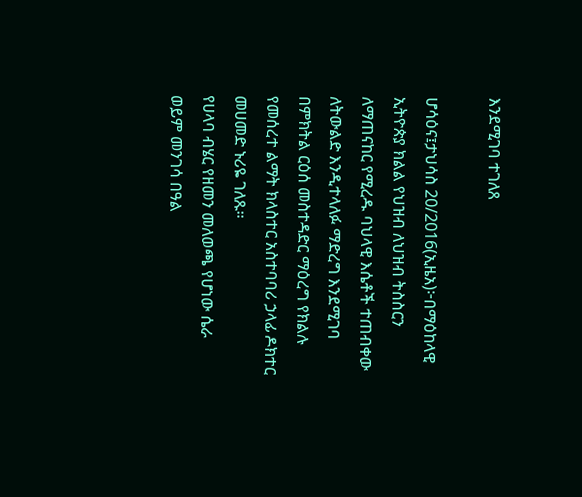እንደሚገባ ተገለጸ

ሆሳዕና፤ታህሳስ 20/2016(ኢዜአ)፦በማዕከላዊ ኢትዮጵያ ክልል የህዝብ ለህዝብ ትስስርን ለማጠናከር የሚረዱ ባህላዊ እሴቶች ተጠብቀው ለትውልድ እንዲተላለፉ ማድረግ እንደሚገባ በምክትል ርዕሰ መስተዳድር ማዕረግ የክልሉ የመሰረተ ልማት ክላስተር አስተባባሪ ኃላፊ ዶክተር መሀመድ ኑሪዬ ገለጹ።
የሀላባ ብሄር የዘመን መለወጫ የሆነው ሴራ ወይም መንገሳ በዓል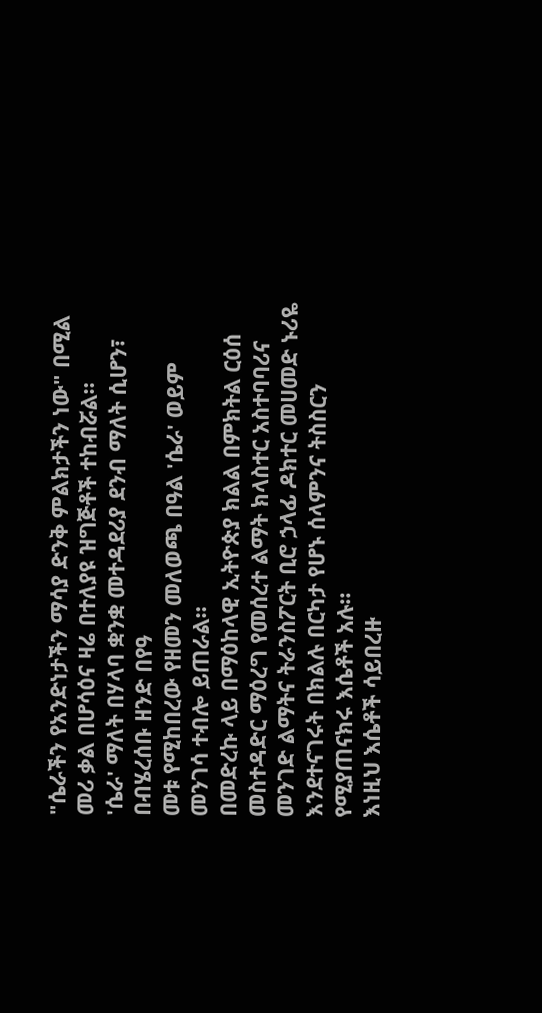"ሴራችን የአንድነታችን ማሳያ ድንቅ ምልክታችን ነው" በሚል መሪ ቃል በሆሳዕና ዛሬ በተለያዩ ዝግጅቶች ተከብሯል።
'ሴራ' ማለት በሃላባ ቋንቋ መተዳደሪያ ደንብ ማለት ሲሆን፣ በብሄረሰቡ ዘንድ በየዓ
መቱ የሚከበረው የዘመን መለወጫ በዓል 'ሴራ' ወይም መንገሳ ተብሎ ይጠራል።
በመድረኩ ላይ በማዕከላዊ ኢትዮጵያ ክልል በምክትል ርዕሰ መስተዳድር ማዕረግ የመሰረተ ልማት ክላስተር አስተባባሪና መንገድ ልማትና ትራንስፖርት ቢሮ ኃላፊ ዶክተር መሀመድ ኑሪዬ እንደተናገሩት በክልሉ በርካታ የሆኑ ሰላምንና ትስስርን የሚያጠናክሩ እሴቶች አሉ።
እነዚህ እሴቶች ሳይበረዙ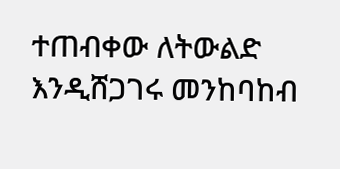ተጠብቀው ለትውልድ እንዲሸጋገሩ መንከባከብ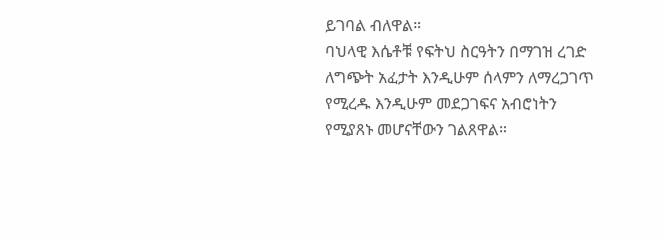ይገባል ብለዋል።
ባህላዊ እሴቶቹ የፍትህ ስርዓትን በማገዝ ረገድ ለግጭት አፈታት እንዲሁም ሰላምን ለማረጋገጥ የሚረዱ እንዲሁም መደጋገፍና አብሮነትን የሚያጸኑ መሆናቸውን ገልጸዋል።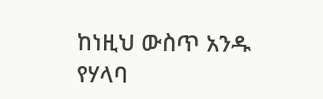ከነዚህ ውስጥ አንዱ የሃላባ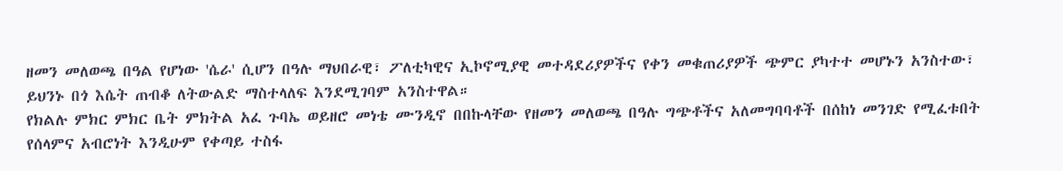ዘመን መለወጫ በዓል የሆነው 'ሴራ' ሲሆን በዓሉ ማህበራዊ፣ ፖለቲካዊና ኢኮኖሚያዊ መተዳደሪያዎችና የቀን መቁጠሪያዎች ጭምር ያካተተ መሆኑን አንስተው፣ ይህንኑ በጎ እሴት ጠብቆ ለትውልድ ማስተላለፍ እንደሚገባም አንስተዋል።
የክልሉ ምክር ምክር ቤት ምክትል አፈ ጉባኤ ወይዘሮ መነቴ ሙንዲኖ በበኩላቸው የዘመን መለወጫ በዓሉ ግጭቶችና አለመግባባቶች በሰከነ መንገድ የሚፈቱበት የሰላምና አብሮነት እንዲሁም የቀጣይ ተስፋ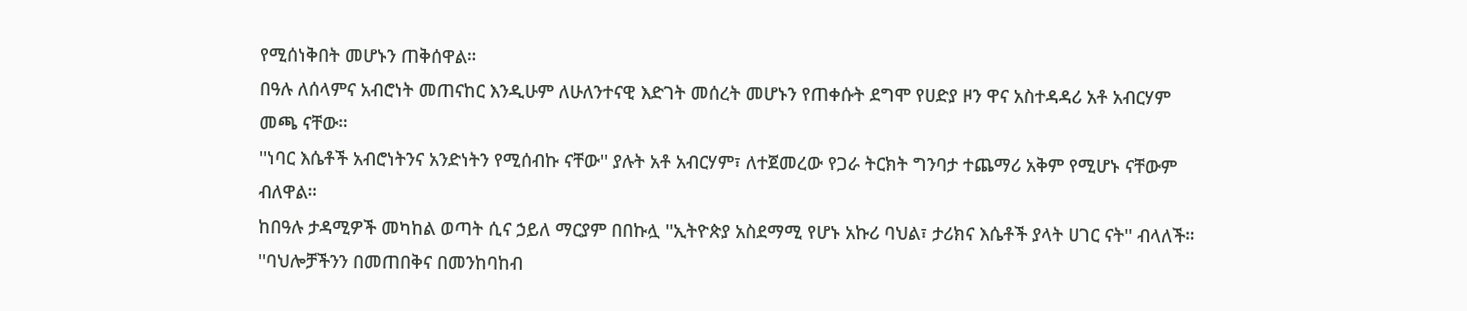የሚሰነቅበት መሆኑን ጠቅሰዋል።
በዓሉ ለሰላምና አብሮነት መጠናከር እንዲሁም ለሁለንተናዊ እድገት መሰረት መሆኑን የጠቀሱት ደግሞ የሀድያ ዞን ዋና አስተዳዳሪ አቶ አብርሃም መጫ ናቸው።
''ነባር እሴቶች አብሮነትንና አንድነትን የሚሰብኩ ናቸው'' ያሉት አቶ አብርሃም፣ ለተጀመረው የጋራ ትርክት ግንባታ ተጨማሪ አቅም የሚሆኑ ናቸውም ብለዋል።
ከበዓሉ ታዳሚዎች መካከል ወጣት ሲና ኃይለ ማርያም በበኩሏ ''ኢትዮጵያ አስደማሚ የሆኑ አኩሪ ባህል፣ ታሪክና እሴቶች ያላት ሀገር ናት'' ብላለች።
''ባህሎቻችንን በመጠበቅና በመንከባከብ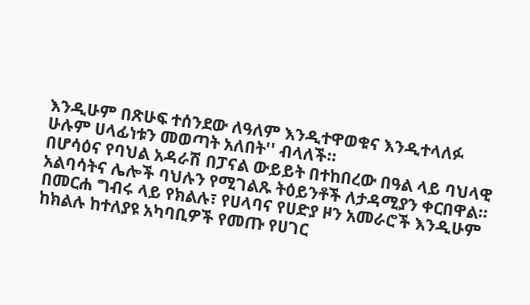እንዲሁም በጽሁፍ ተሰንደው ለዓለም እንዲተዋወቁና እንዲተላለፉ ሁሉም ሀላፊነቱን መወጣት አለበት'' ብላለች።
በሆሳዕና የባህል አዳራሽ በፓናል ውይይት በተከበረው በዓል ላይ ባህላዊ አልባሳትና ሌሎች ባህሉን የሚገልጹ ትዕይንቶች ለታዳሚያን ቀርበዋል።
በመርሐ ግብሩ ላይ የክልሉ፣ የሀላባና የሀድያ ዞን አመራሮች እንዲሁም ከክልሉ ከተለያዩ አካባቢዎች የመጡ የሀገር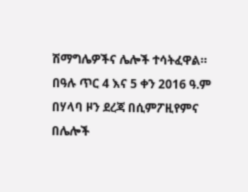ሽማግሌዎችና ሌሎች ተሳትፈዋል።
በዓሉ ጥር 4 እና 5 ቀን 2016 ዓ.ም በሃላባ ዞን ደረጃ በሲምፖዚየምና በሌሎች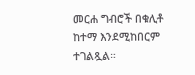መርሐ ግብሮች በቁሊቶ ከተማ እንደሚከበርም ተገልጿል።